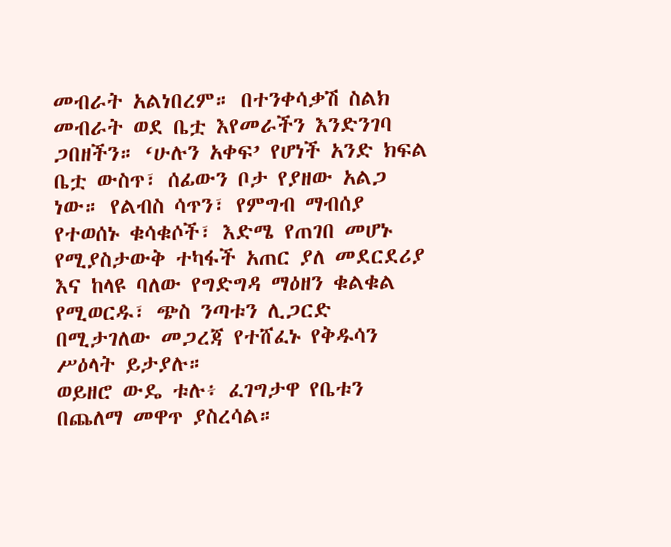መብራት አልነበረም። በተንቀሳቃሽ ስልክ መብራት ወደ ቤቷ እየመራችን እንድንገባ ጋበዘችን። ‘ሁሉን አቀፍ’ የሆነች አንድ ክፍል ቤቷ ውስጥ፣ ሰፊውን ቦታ የያዘው አልጋ ነው። የልብስ ሳጥን፣ የምግብ ማብሰያ የተወሰኑ ቁሳቁሶች፣ እድሜ የጠገበ መሆኑ የሚያስታውቅ ተካፋች አጠር ያለ መደርደሪያ እና ከላዩ ባለው የግድግዳ ማዕዘን ቁልቁል የሚወርዱ፣ ጭስ ንጣቱን ሊጋርድ በሚታገለው መጋረጃ የተሸፈኑ የቅዱሳን ሥዕላት ይታያሉ።
ወይዘሮ ውዴ ቱሉ፥ ፈገግታዋ የቤቱን በጨለማ መዋጥ ያስረሳል።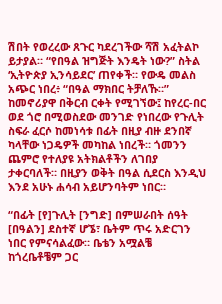ሽበት የወረረው ጸጉር ካደረገችው ሻሽ አፈትልኮ ይታያል። “የበዓል ዝግጅት እንዴት ነው?” ስትል ‘ኢትዮጵያ ኢንሳይደር’ ጠየቀች። የውዴ መልስ አጭር ነበረ፥ “በዓል ማክበር ትቻለኹ።”
ከመኖሪያዋ በቅርብ ርቀት የሚገኘው፤ ከየረር-በር ወደ ጎሮ በሚወስደው መንገድ የነበረው የጉሊት ስፍራ ፈርሶ ከመነሳቱ በፊት በዚያ ብዙ ደንበኛ ካላቸው ነጋዴዎች መካከል ነበረች። ጎመንን ጨምሮ የተለያዩ አትክልቶችን ለገበያ ታቀርባለች። በዚያን ወቅት በዓል ሲደርስ እንዲህ እንደ አሁኑ ሐሳብ አይሆንባትም ነበር።

“በፊት [የ]ጉሊት [ንግድ] በምሠራበት ሰዓት [በዓልን] ደስተኛ ሆኜ፣ ቤትም ጥሩ አድርገን ነበር የምናሳልፈው። ቤቴን አሟልቼ ከጎረቤቶቼም ጋር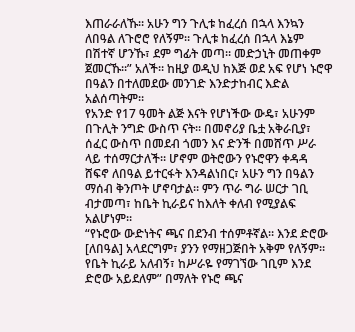እጠራራለኹ። አሁን ግን ጉሊቱ ከፈረሰ በኋላ እንኳን ለበዓል ለጉሮሮ የለኝም። ጉሊቱ ከፈረሰ በኋላ እኔም በሽተኛ ሆንኹ፣ ደም ግፊት መጣ። መድኃኒት መጠቀም ጀመርኹ።” አለች። ከዚያ ወዲህ ከእጅ ወደ አፍ የሆነ ኑሮዋ በዓልን በተለመደው መንገድ እንድታከብር እድል አልሰጣትም።
የአንድ የ17 ዓመት ልጅ እናት የሆነችው ውዴ፣ አሁንም በጉሊት ንግድ ውስጥ ናት። በመኖሪያ ቤቷ አቅራቢያ፣ ሰፈር ውስጥ በመደብ ጎመን እና ድንች በመሸጥ ሥራ ላይ ተሰማርታለች። ሆኖም ወትሮውን የኑሮዋን ቀዳዳ ሸፍኖ ለበዓል ይተርፋት እንዳልነበር፣ አሁን ግን በዓልን ማሰብ ቅንጦት ሆኖባታል። ምን ጥራ ግራ ሠርታ ገቢ ብታመጣ፣ ከቤት ኪራይና ከእለት ቀለብ የሚያልፍ አልሆነም።
“የኑሮው ውድነትና ጫና በደንብ ተሰምቶኛል። እንደ ድሮው [ለበዓል] አላደርግም፣ ያንን የማዘጋጅበት አቅም የለኝም። የቤት ኪራይ አለብኝ፣ ከሥራዬ የማገኘው ገቢም እንደ ድሮው አይደለም” በማለት የኑሮ ጫና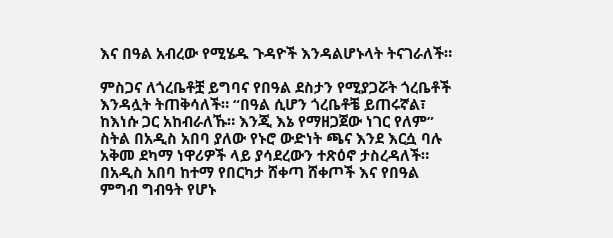እና በዓል አብረው የሚሄዱ ጉዳዮች እንዳልሆኑላት ትናገራለች።

ምስጋና ለጎረቤቶቿ ይግባና የበዓል ደስታን የሚያጋሯት ጎረቤቶች እንዳሏት ትጠቅሳለች። “በዓል ሲሆን ጎረቤቶቼ ይጠሩኛል፣ ከእነሱ ጋር አከብራለኹ። እንጂ እኔ የማዘጋጀው ነገር የለም” ስትል በአዲስ አበባ ያለው የኑሮ ውድነት ጫና እንደ እርሷ ባሉ አቅመ ደካማ ነዋሪዎች ላይ ያሳደረውን ተጽዕኖ ታስረዳለች።
በአዲስ አበባ ከተማ የበርካታ ሸቀጣ ሸቀጦች እና የበዓል ምግብ ግብዓት የሆኑ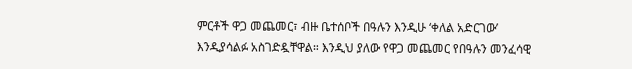ምርቶች ዋጋ መጨመር፣ ብዙ ቤተሰቦች በዓሉን እንዲሁ ‘ቀለል አድርገው’ እንዲያሳልፉ አስገድዷቸዋል። እንዲህ ያለው የዋጋ መጨመር የበዓሉን መንፈሳዊ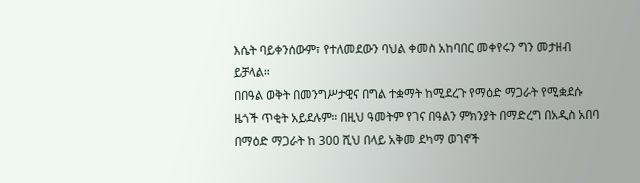እሴት ባይቀንሰውም፣ የተለመደውን ባህል ቀመስ አከባበር መቀየሩን ግን መታዘብ ይቻላል።
በበዓል ወቅት በመንግሥታዊና በግል ተቋማት ከሚደረጉ የማዕድ ማጋራት የሚቋደሱ ዜጎች ጥቂት አይደሉም። በዚህ ዓመትም የገና በዓልን ምክንያት በማድረግ በአዲስ አበባ በማዕድ ማጋራት ከ 300 ሺህ በላይ አቅመ ደካማ ወገኖች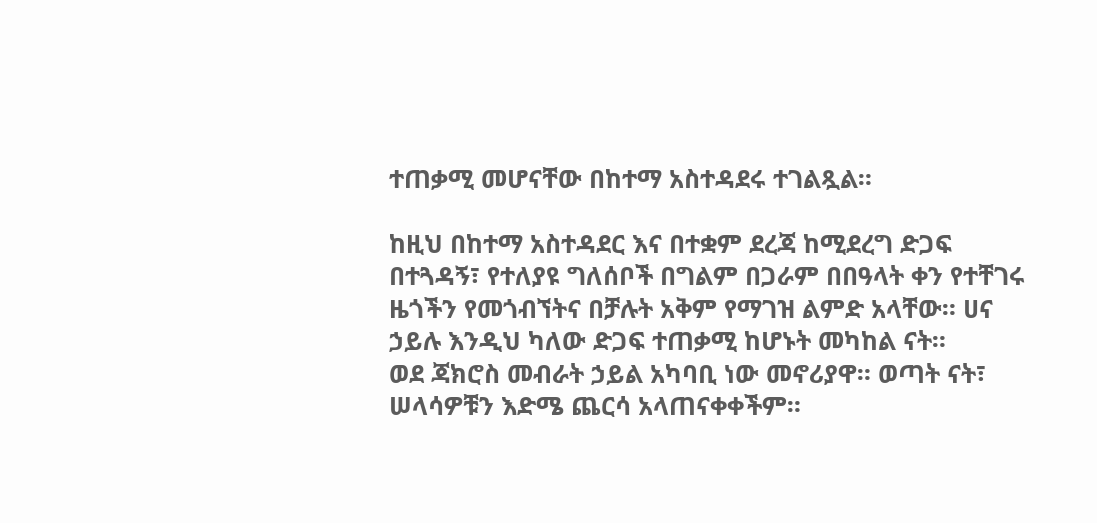ተጠቃሚ መሆናቸው በከተማ አስተዳደሩ ተገልጿል።

ከዚህ በከተማ አስተዳደር እና በተቋም ደረጃ ከሚደረግ ድጋፍ በተጓዳኝ፣ የተለያዩ ግለሰቦች በግልም በጋራም በበዓላት ቀን የተቸገሩ ዜጎችን የመጎብኘትና በቻሉት አቅም የማገዝ ልምድ አላቸው። ሀና ኃይሉ እንዲህ ካለው ድጋፍ ተጠቃሚ ከሆኑት መካከል ናት።
ወደ ጃክሮስ መብራት ኃይል አካባቢ ነው መኖሪያዋ። ወጣት ናት፣ ሠላሳዎቹን እድሜ ጨርሳ አላጠናቀቀችም።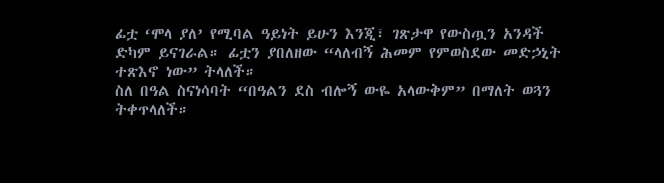ፊቷ ‘ሞላ ያለ’ የሚባል ዓይነት ይሁን እንጂ፣ ገጽታዋ የውስጧን አንዳች ድካም ይናገራል። ፊቷን ያበለዘው “ላለብኝ ሕመም የምወስደው መድኃኒት ተጽእኖ ነው” ትላለች።
ስለ በዓል ስናነሳባት “በዓልን ደስ ብሎኝ ውዬ አላውቅም” በማለት ወጓን ትቀጥላለች።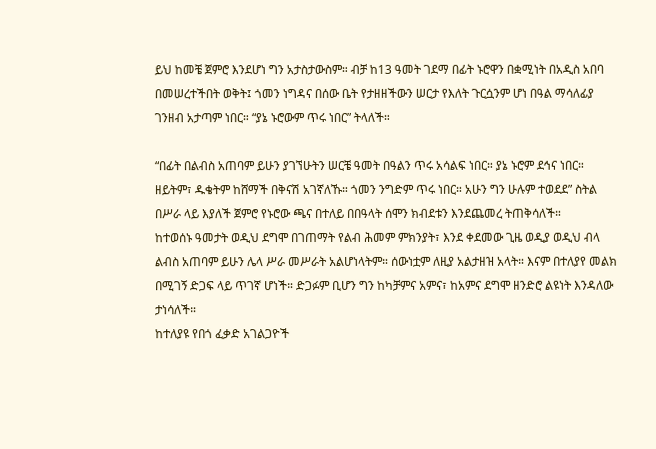ይህ ከመቼ ጀምሮ እንደሆነ ግን አታስታውስም። ብቻ ከ13 ዓመት ገደማ በፊት ኑሮዋን በቋሚነት በአዲስ አበባ በመሠረተችበት ወቅት፤ ጎመን ነግዳና በሰው ቤት የታዘዘችውን ሠርታ የእለት ጉርሷንም ሆነ በዓል ማሳለፊያ ገንዘብ አታጣም ነበር። “ያኔ ኑሮውም ጥሩ ነበር” ትላለች።

“በፊት በልብስ አጠባም ይሁን ያገኘሁትን ሠርቼ ዓመት በዓልን ጥሩ አሳልፍ ነበር። ያኔ ኑሮም ደኅና ነበር። ዘይትም፣ ዱቄትም ከሸማች በቅናሽ አገኛለኹ። ጎመን ንግድም ጥሩ ነበር። አሁን ግን ሁሉም ተወደደ” ስትል በሥራ ላይ እያለች ጀምሮ የኑሮው ጫና በተለይ በበዓላት ሰሞን ክብደቱን እንደጨመረ ትጠቅሳለች።
ከተወሰኑ ዓመታት ወዲህ ደግሞ በገጠማት የልብ ሕመም ምክንያት፣ እንደ ቀደመው ጊዜ ወዲያ ወዲህ ብላ ልብስ አጠባም ይሁን ሌላ ሥራ መሥራት አልሆነላትም። ሰውነቷም ለዚያ አልታዘዝ አላት። እናም በተለያየ መልክ በሚገኝ ድጋፍ ላይ ጥገኛ ሆነች። ድጋፉም ቢሆን ግን ከካቻምና አምና፣ ከአምና ደግሞ ዘንድሮ ልዩነት እንዳለው ታነሳለች።
ከተለያዩ የበጎ ፈቃድ አገልጋዮች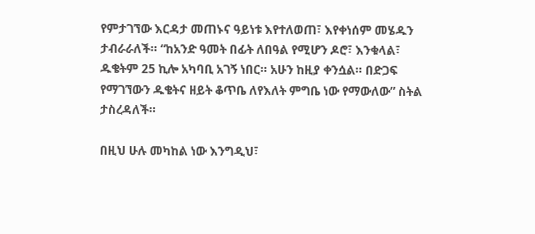የምታገኘው እርዳታ መጠኑና ዓይነቱ እየተለወጠ፣ እየቀነሰም መሄዱን ታብራራለች። “ከአንድ ዓመት በፊት ለበዓል የሚሆን ዶሮ፣ እንቁላል፣ ዱቄትም 25 ኪሎ አካባቢ አገኝ ነበር። አሁን ከዚያ ቀንሷል። በድጋፍ የማገኘውን ዱቄትና ዘይት ቆጥቤ ለየእለት ምግቤ ነው የማውለው” ስትል ታስረዳለች።

በዚህ ሁሉ መካከል ነው እንግዲህ፣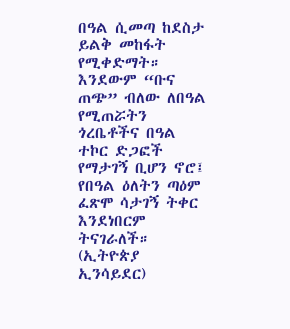በዓል ሲመጣ ከደስታ ይልቅ መከፋት የሚቀድማት። እንደውም “ቡና ጠጭ” ብለው ለበዓል የሚጠሯትን ጎረቤቶችና በዓል ተኮር ድጋፎች የማታገኝ ቢሆን ኖሮ፤ የበዓል ዕለትን ጣዕም ፈጽሞ ሳታገኝ ትቀር እንደነበርም ትናገራለች። (ኢትዮጵያ ኢንሳይደር)